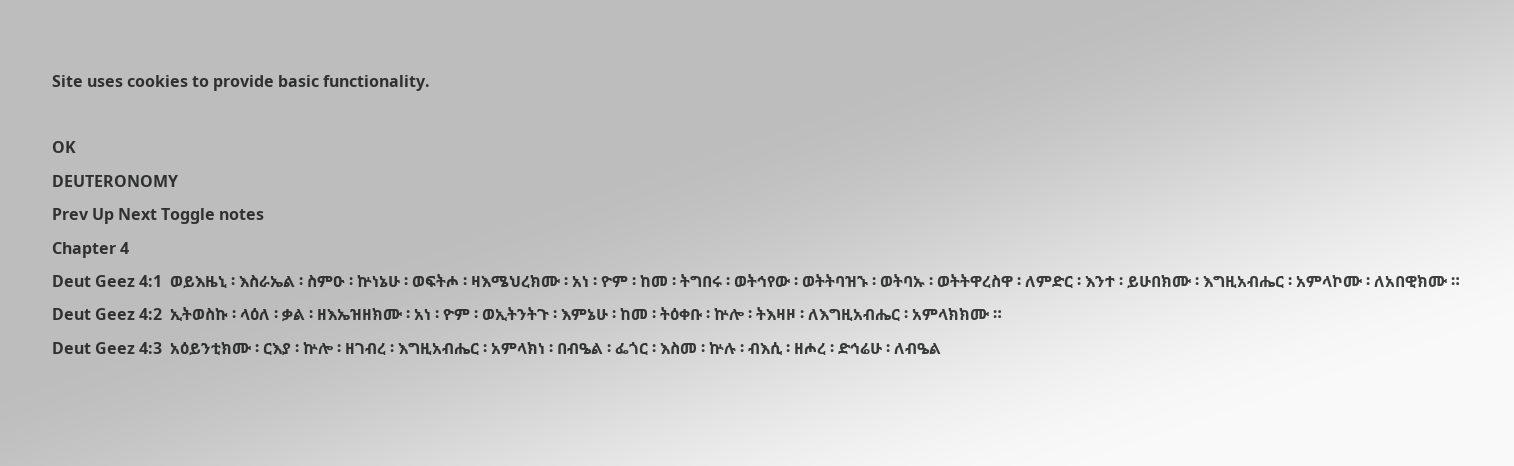Site uses cookies to provide basic functionality.

OK
DEUTERONOMY
Prev Up Next Toggle notes
Chapter 4
Deut Geez 4:1  ወይእዜኒ ፡ እስራኤል ፡ ስምዑ ፡ ኵነኔሁ ፡ ወፍትሖ ፡ ዛእሜህረክሙ ፡ አነ ፡ ዮም ፡ ከመ ፡ ትግበሩ ፡ ወትኅየው ፡ ወትትባዝኁ ፡ ወትባኡ ፡ ወትትዋረስዋ ፡ ለምድር ፡ እንተ ፡ ይሁበክሙ ፡ እግዚአብሔር ፡ አምላኮሙ ፡ ለአበዊክሙ ።
Deut Geez 4:2  ኢትወስኩ ፡ ላዕለ ፡ ቃል ፡ ዘእኤዝዘክሙ ፡ አነ ፡ ዮም ፡ ወኢትንትጉ ፡ እምኔሁ ፡ ከመ ፡ ትዕቀቡ ፡ ኵሎ ፡ ትእዛዞ ፡ ለእግዚአብሔር ፡ አምላክክሙ ።
Deut Geez 4:3  አዕይንቲክሙ ፡ ርእያ ፡ ኵሎ ፡ ዘገብረ ፡ እግዚአብሔር ፡ አምላክነ ፡ በብዔል ፡ ፌጎር ፡ እስመ ፡ ኵሉ ፡ ብእሲ ፡ ዘሖረ ፡ ድኅሬሁ ፡ ለብዔል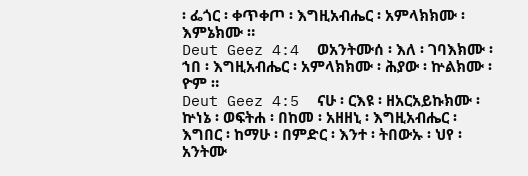፡ ፌጎር ፡ ቀጥቀጦ ፡ እግዚአብሔር ፡ አምላክክሙ ፡ እምኔክሙ ።
Deut Geez 4:4  ወአንትሙሰ ፡ እለ ፡ ገባእክሙ ፡ ኀበ ፡ እግዚአብሔር ፡ አምላክክሙ ፡ ሕያው ፡ ኵልክሙ ፡ ዮም ።
Deut Geez 4:5  ናሁ ፡ ርእዩ ፡ ዘአርአይኩክሙ ፡ ኵነኔ ፡ ወፍትሐ ፡ በከመ ፡ አዘዘኒ ፡ እግዚአብሔር ፡ እግበር ፡ ከማሁ ፡ በምድር ፡ እንተ ፡ ትበውኡ ፡ ህየ ፡ አንትሙ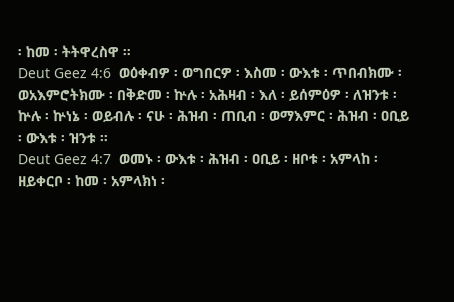፡ ከመ ፡ ትትዋረስዋ ።
Deut Geez 4:6  ወዕቀብዎ ፡ ወግበርዎ ፡ እስመ ፡ ውእቱ ፡ ጥበብክሙ ፡ ወአእምሮትክሙ ፡ በቅድመ ፡ ኵሉ ፡ አሕዛብ ፡ እለ ፡ ይሰምዕዎ ፡ ለዝንቱ ፡ ኵሉ ፡ ኵነኔ ፡ ወይብሉ ፡ ናሁ ፡ ሕዝብ ፡ ጠቢብ ፡ ወማእምር ፡ ሕዝብ ፡ ዐቢይ ፡ ውእቱ ፡ ዝንቱ ።
Deut Geez 4:7  ወመኑ ፡ ውእቱ ፡ ሕዝብ ፡ ዐቢይ ፡ ዘቦቱ ፡ አምላከ ፡ ዘይቀርቦ ፡ ከመ ፡ አምላክነ ፡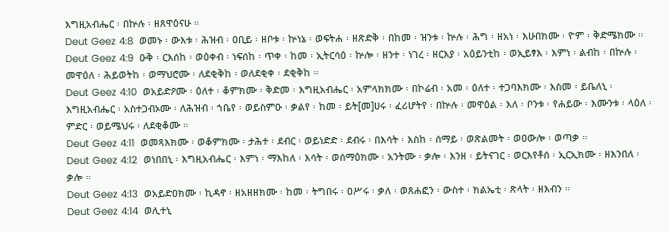እግዚአብሔር ፡ በኵሉ ፡ ዘጸዋዕናሁ ።
Deut Geez 4:8  ወመኑ ፡ ውእቱ ፡ ሕዝብ ፡ ዐቢይ ፡ ዘቦቱ ፡ ኵነኔ ፡ ወፍትሐ ፡ ዘጽድቅ ፡ በከመ ፡ ዝንቱ ፡ ኵሉ ፡ ሕግ ፡ ዘአነ ፡ እሁበክሙ ፡ ዮም ፡ ቅድሜክሙ ።
Deut Geez 4:9  ዑቅ ፡ ርእሰከ ፡ ወዕቀብ ፡ ነፍሰከ ፡ ጥቀ ፡ ከመ ፡ ኢትርሳዕ ፡ ኵሎ ፡ ዘንተ ፡ ነገረ ፡ ዘርእያ ፡ አዕይንቲከ ፡ ወኢይፃእ ፡ እምነ ፡ ልብከ ፡ በኵሉ ፡ መዋዕለ ፡ ሕይወትከ ፡ ወማህሮሙ ፡ ለደቂቅከ ፡ ወለደቂቀ ፡ ደቂቅከ ።
Deut Geez 4:10  ወአይድዖሙ ፡ ዕለተ ፡ ቆምክሙ ፡ ቅድመ ፡ እግዚአብሔር ፡ አምላክክሙ ፡ በኮሬብ ፡ አመ ፡ ዕለተ ፡ ተጋባእክሙ ፡ እስመ ፡ ይቤለኒ ፡ እግዚአብሔር ፡ አስተጋብኦሙ ፡ ለሕዝብ ፡ ኀቤየ ፡ ወይስምዑ ፡ ቃልየ ፡ ከመ ፡ ይት[መ]ሀሩ ፡ ፈሪሆትየ ፡ በኵሉ ፡ መዋዕል ፡ እለ ፡ ቦንቱ ፡ የሐይው ፡ እሙንቱ ፡ ላዕለ ፡ ምድር ፡ ወይሜህሩ ፡ ለደቂቆሙ ።
Deut Geez 4:11  ወመጻእክሙ ፡ ወቆምክሙ ፡ ታሕተ ፡ ደብር ፡ ወይነድድ ፡ ደብሩ ፡ በእሳት ፡ እስከ ፡ ሰማይ ፡ ወጽልመት ፡ ወዐውሎ ፡ ወጣቃ ።
Deut Geez 4:12  ወነበበኒ ፡ እግዚአብሔር ፡ እምነ ፡ ማእከለ ፡ እሳት ፡ ወሰማዕክሙ ፡ አንትሙ ፡ ቃሎ ፡ እንዘ ፡ ይትናገር ፡ ወርእየቶሰ ፡ ኢርኢክሙ ፡ ዘእንበለ ፡ ቃሎ ።
Deut Geez 4:13  ወአይድዐክሙ ፡ ኪዳኖ ፡ ዘአዘዘክሙ ፡ ከመ ፡ ትግበሩ ፡ ዐሥሩ ፡ ቃለ ፡ ወጸሐፎን ፡ ውስተ ፡ ክልኤቲ ፡ ጽላት ፡ ዘእብን ።
Deut Geez 4:14  ወሊተኒ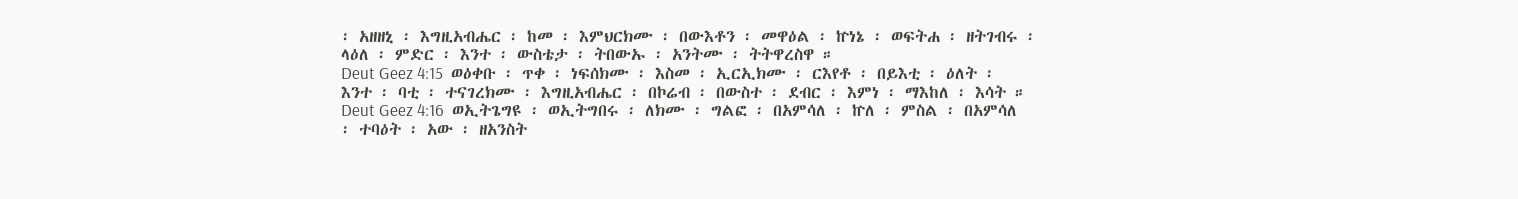፡ አዘዘኒ ፡ እግዚአብሔር ፡ ከመ ፡ እምህርክሙ ፡ በውእቶን ፡ መዋዕል ፡ ኵነኔ ፡ ወፍትሐ ፡ ዘትገብሩ ፡ ላዕለ ፡ ምድር ፡ እንተ ፡ ውስቴታ ፡ ትበውኡ ፡ አንትሙ ፡ ትትዋረስዋ ።
Deut Geez 4:15  ወዕቀቡ ፡ ጥቀ ፡ ነፍሰክሙ ፡ እስመ ፡ ኢርኢክሙ ፡ ርእየቶ ፡ በይእቲ ፡ ዕለት ፡ እንተ ፡ ባቲ ፡ ተናገረክሙ ፡ እግዚአብሔር ፡ በኮሬብ ፡ በውስተ ፡ ደብር ፡ እምነ ፡ ማእከለ ፡ እሳት ።
Deut Geez 4:16  ወኢትጌግዩ ፡ ወኢትግበሩ ፡ ለክሙ ፡ ግልፎ ፡ በአምሳለ ፡ ኵለ ፡ ምስል ፡ በአምሳለ ፡ ተባዕት ፡ አው ፡ ዘአንስት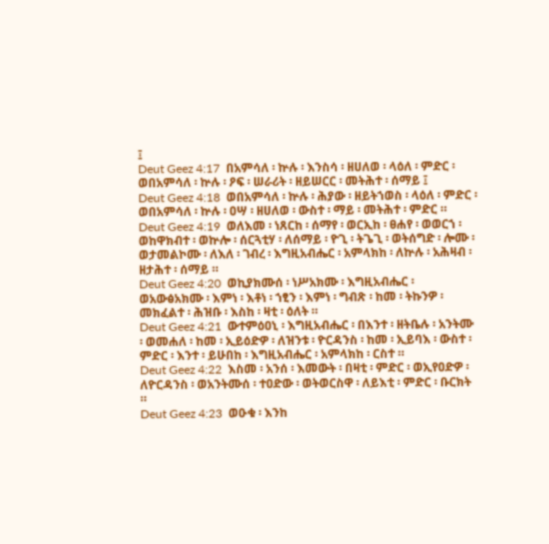፤
Deut Geez 4:17  በአምሳለ ፡ ኵሉ ፡ እንስሳ ፡ ዘሀለወ ፡ ላዕለ ፡ ምድር ፡ ወበአምሳለ ፡ ኵሉ ፡ ዖፍ ፡ ሠራሪት ፡ ዘይሠርር ፡ መትሕተ ፡ ሰማይ ፤
Deut Geez 4:18  ወበአምሳለ ፡ ኵሉ ፡ ሕያው ፡ ዘይትኀወስ ፡ ላዕለ ፡ ምድር ፡ ወበአምሳለ ፡ ኵሉ ፡ ዐሣ ፡ ዘሀለወ ፡ ውስተ ፡ ማይ ፡ መትሕተ ፡ ምድር ።
Deut Geez 4:19  ወለእመ ፡ ነጸርከ ፡ ሰማየ ፡ ወርኢከ ፡ ፀሐየ ፡ ወወርኀ ፡ ወከዋክብተ ፡ ወኵሎ ፡ ሰርጓቲሃ ፡ ለሰማይ ፡ ዮጊ ፡ ትጌጊ ፡ ወትሰግድ ፡ ሎሙ ፡ ወታመልኮሙ ፡ ለእለ ፡ ገብረ ፡ እግዚአብሔር ፡ አምላክከ ፡ ለኵሉ ፡ አሕዛብ ፡ ዘታሕተ ፡ ሰማይ ።
Deut Geez 4:20  ወኪያክሙሰ ፡ ነሥአክሙ ፡ እግዚአብሔር ፡ ወአውፅአክሙ ፡ እምነ ፡ እቶነ ፡ ኀፂን ፡ እምነ ፡ ግብጽ ፡ ከመ ፡ ትኩንዎ ፡ መክፈልተ ፡ ሕዝቡ ፡ እስከ ፡ ዛቲ ፡ ዕለት ።
Deut Geez 4:21  ውተምዕዐኒ ፡ እግዚአብሔር ፡ በእንተ ፡ ዘትቤሉ ፡ አንትሙ ፡ ወመሐለ ፡ ከመ ፡ ኢይዕድዎ ፡ ለዝንቱ ፡ ዮርዳንስ ፡ ከመ ፡ ኢይባእ ፡ ውስተ ፡ ምድር ፡ እንተ ፡ ይሁበከ ፡ እግዚአብሔር ፡ አምላክከ ፡ ርስተ ።
Deut Geez 4:22  እስመ ፡ አንሰ ፡ እመውት ፡ በዛቲ ፡ ምድር ፡ ወኢየዐድዎ ፡ ለዮርዳንስ ፡ ወአንትሙሰ ፡ ተዐድው ፡ ወትወርስዋ ፡ ለይእቲ ፡ ምድር ፡ ቡርክት ።
Deut Geez 4:23  ወዑቁ ፡ እንከ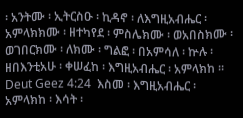፡ አንትሙ ፡ ኢትርስዑ ፡ ኪዳኖ ፡ ለእግዚአብሔር ፡ አምላክክሙ ፡ ዘተካየደ ፡ ምስሌክሙ ፡ ወአበስክሙ ፡ ወገበርክሙ ፡ ለክሙ ፡ ግልፎ ፡ በአምሳለ ፡ ኵሉ ፡ ዘበእንቲአሁ ፡ ቀሠፈከ ፡ እግዚአብሔር ፡ አምላክከ ።
Deut Geez 4:24  እስመ ፡ እግዚአብሔር ፡ አምላክከ ፡ እሳት ፡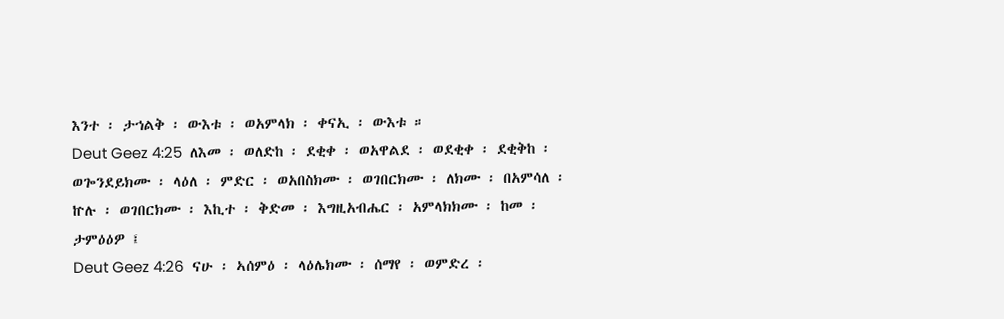እንተ ፡ ታኀልቅ ፡ ውእቱ ፡ ወአምላክ ፡ ቀናኢ ፡ ውእቱ ።
Deut Geez 4:25  ለእመ ፡ ወለድከ ፡ ደቂቀ ፡ ወአዋልደ ፡ ወደቂቀ ፡ ደቂቅከ ፡ ወጐንደይክሙ ፡ ላዕለ ፡ ምድር ፡ ወአበስክሙ ፡ ወገበርክሙ ፡ ለክሙ ፡ በአምሳለ ፡ ኵሉ ፡ ወገበርክሙ ፡ እኪተ ፡ ቅድመ ፡ እግዚአብሔር ፡ አምላክክሙ ፡ ከመ ፡ ታምዕዕዎ ፤
Deut Geez 4:26  ናሁ ፡ ኣሰምዕ ፡ ላዕሌክሙ ፡ ሰማየ ፡ ወምድረ ፡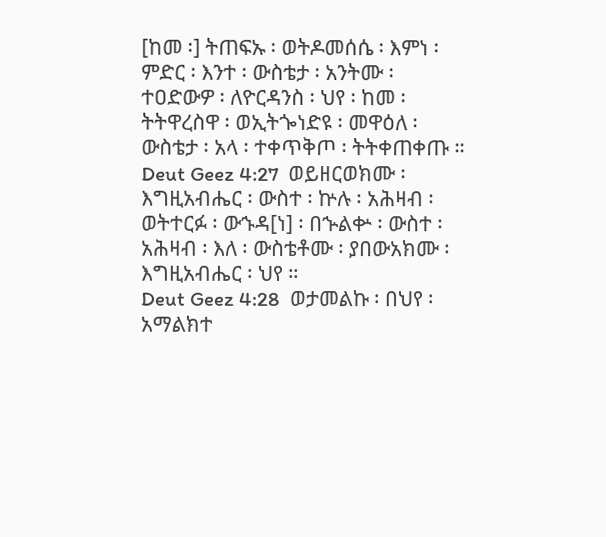[ከመ ፡] ትጠፍኡ ፡ ወትዶመሰሴ ፡ እምነ ፡ ምድር ፡ እንተ ፡ ውስቴታ ፡ አንትሙ ፡ ተዐድውዎ ፡ ለዮርዳንስ ፡ ህየ ፡ ከመ ፡ ትትዋረስዋ ፡ ወኢትጐነድዩ ፡ መዋዕለ ፡ ውስቴታ ፡ አላ ፡ ተቀጥቅጦ ፡ ትትቀጠቀጡ ።
Deut Geez 4:27  ወይዘርወክሙ ፡ እግዚአብሔር ፡ ውስተ ፡ ኵሉ ፡ አሕዛብ ፡ ወትተርፉ ፡ ውኁዳ[ነ] ፡ በኍልቍ ፡ ውስተ ፡ አሕዛብ ፡ እለ ፡ ውስቴቶሙ ፡ ያበውአክሙ ፡ እግዚአብሔር ፡ ህየ ።
Deut Geez 4:28  ወታመልኩ ፡ በህየ ፡ አማልክተ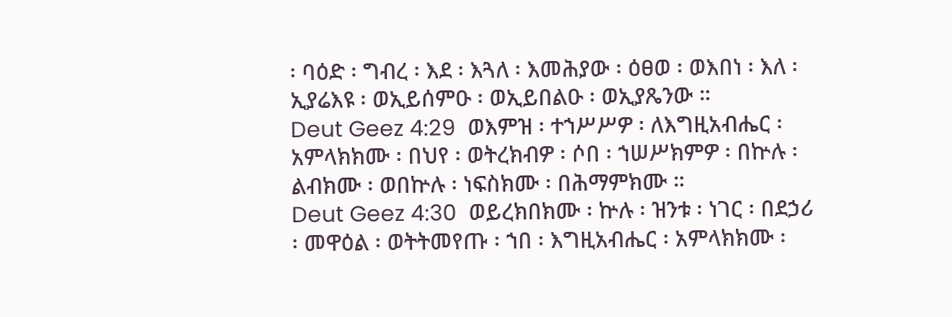፡ ባዕድ ፡ ግብረ ፡ እደ ፡ እጓለ ፡ እመሕያው ፡ ዕፀወ ፡ ወእበነ ፡ እለ ፡ ኢያሬእዩ ፡ ወኢይሰምዑ ፡ ወኢይበልዑ ፡ ወኢያጼንው ።
Deut Geez 4:29  ወእምዝ ፡ ተኀሥሥዎ ፡ ለእግዚአብሔር ፡ አምላክክሙ ፡ በህየ ፡ ወትረክብዎ ፡ ሶበ ፡ ኀሠሥክምዎ ፡ በኵሉ ፡ ልብክሙ ፡ ወበኵሉ ፡ ነፍስክሙ ፡ በሕማምክሙ ።
Deut Geez 4:30  ወይረክበክሙ ፡ ኵሉ ፡ ዝንቱ ፡ ነገር ፡ በደኃሪ ፡ መዋዕል ፡ ወትትመየጡ ፡ ኀበ ፡ እግዚአብሔር ፡ አምላክክሙ ፡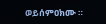ወይሰምዐክሙ ።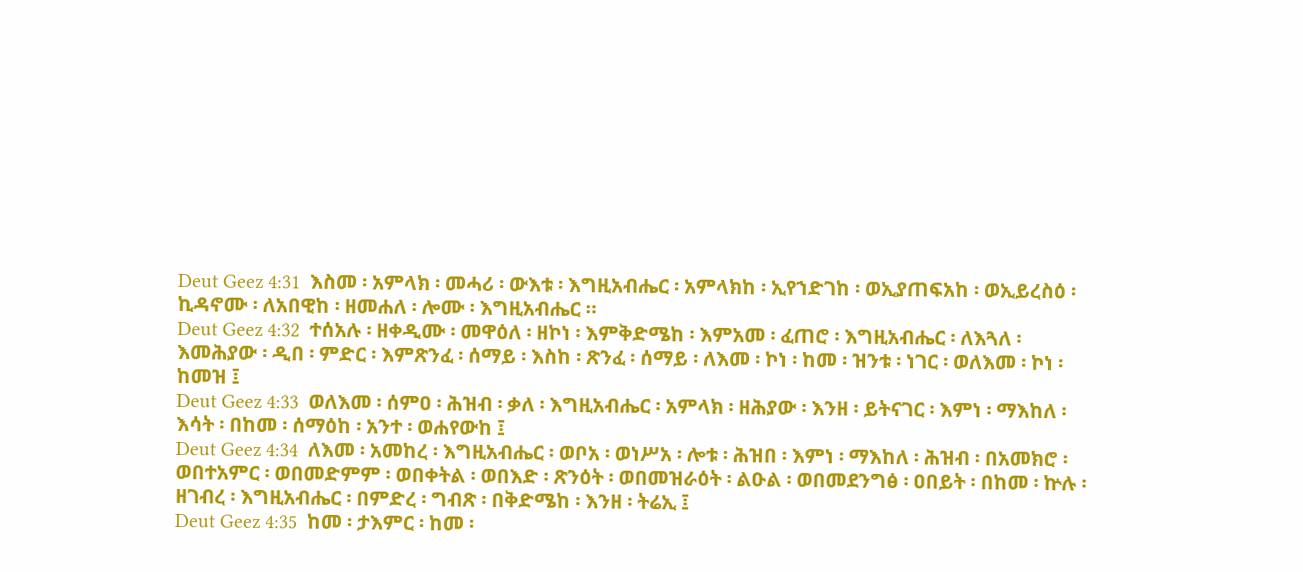Deut Geez 4:31  እስመ ፡ አምላክ ፡ መሓሪ ፡ ውእቱ ፡ እግዚአብሔር ፡ አምላክከ ፡ ኢየኀድገከ ፡ ወኢያጠፍአከ ፡ ወኢይረስዕ ፡ ኪዳኖሙ ፡ ለአበዊከ ፡ ዘመሐለ ፡ ሎሙ ፡ እግዚአብሔር ።
Deut Geez 4:32  ተሰአሉ ፡ ዘቀዲሙ ፡ መዋዕለ ፡ ዘኮነ ፡ እምቅድሜከ ፡ እምአመ ፡ ፈጠሮ ፡ እግዚአብሔር ፡ ለእጓለ ፡ እመሕያው ፡ ዲበ ፡ ምድር ፡ እምጽንፈ ፡ ሰማይ ፡ እስከ ፡ ጽንፈ ፡ ሰማይ ፡ ለእመ ፡ ኮነ ፡ ከመ ፡ ዝንቱ ፡ ነገር ፡ ወለእመ ፡ ኮነ ፡ ከመዝ ፤
Deut Geez 4:33  ወለእመ ፡ ሰምዐ ፡ ሕዝብ ፡ ቃለ ፡ እግዚአብሔር ፡ አምላክ ፡ ዘሕያው ፡ እንዘ ፡ ይትናገር ፡ እምነ ፡ ማእከለ ፡ እሳት ፡ በከመ ፡ ሰማዕከ ፡ አንተ ፡ ወሐየውከ ፤
Deut Geez 4:34  ለእመ ፡ አመከረ ፡ እግዚአብሔር ፡ ወቦአ ፡ ወነሥአ ፡ ሎቱ ፡ ሕዝበ ፡ እምነ ፡ ማእከለ ፡ ሕዝብ ፡ በአመክሮ ፡ ወበተአምር ፡ ወበመድምም ፡ ወበቀትል ፡ ወበእድ ፡ ጽንዕት ፡ ወበመዝራዕት ፡ ልዑል ፡ ወበመደንግፅ ፡ ዐበይት ፡ በከመ ፡ ኵሉ ፡ ዘገብረ ፡ እግዚአብሔር ፡ በምድረ ፡ ግብጽ ፡ በቅድሜከ ፡ እንዘ ፡ ትሬኢ ፤
Deut Geez 4:35  ከመ ፡ ታእምር ፡ ከመ ፡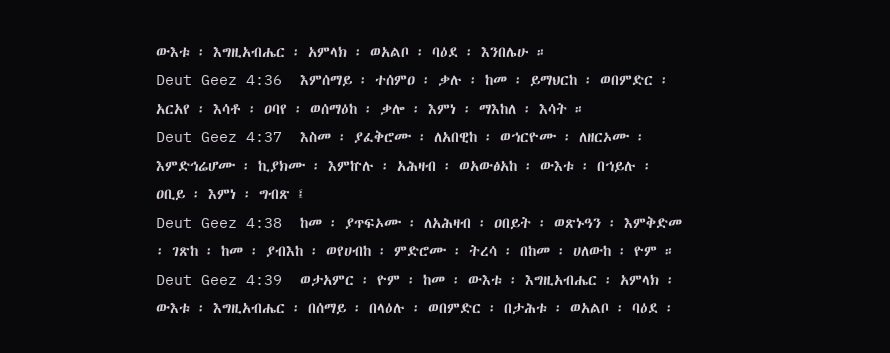ውእቱ ፡ እግዚአብሔር ፡ አምላክ ፡ ወአልቦ ፡ ባዕደ ፡ እንበሌሁ ።
Deut Geez 4:36  እምሰማይ ፡ ተሰምዐ ፡ ቃሉ ፡ ከመ ፡ ይማህርከ ፡ ወበምድር ፡ አርአየ ፡ እሳቶ ፡ ዐባየ ፡ ወሰማዕከ ፡ ቃሎ ፡ እምነ ፡ ማእከለ ፡ እሳት ።
Deut Geez 4:37  እስመ ፡ ያፈቅሮሙ ፡ ለአበዊከ ፡ ወኀርዮሙ ፡ ለዘርኦሙ ፡ እምድኅሬሆሙ ፡ ኪያክሙ ፡ እምኵሉ ፡ አሕዛብ ፡ ወአውፅአከ ፡ ውእቱ ፡ በኀይሉ ፡ ዐቢይ ፡ እምነ ፡ ግብጽ ፤
Deut Geez 4:38  ከመ ፡ ያጥፍኦሙ ፡ ለአሕዛብ ፡ ዐበይት ፡ ወጽኑዓን ፡ እምቅድመ ፡ ገጽከ ፡ ከመ ፡ ያብእከ ፡ ወየሀብከ ፡ ምድሮሙ ፡ ትረሳ ፡ በከመ ፡ ሀለውከ ፡ ዮም ።
Deut Geez 4:39  ወታአምር ፡ ዮም ፡ ከመ ፡ ውእቱ ፡ እግዚአብሔር ፡ አምላክ ፡ ውእቱ ፡ እግዚአብሔር ፡ በሰማይ ፡ በላዕሉ ፡ ወበምድር ፡ በታሕቱ ፡ ወአልቦ ፡ ባዕደ ፡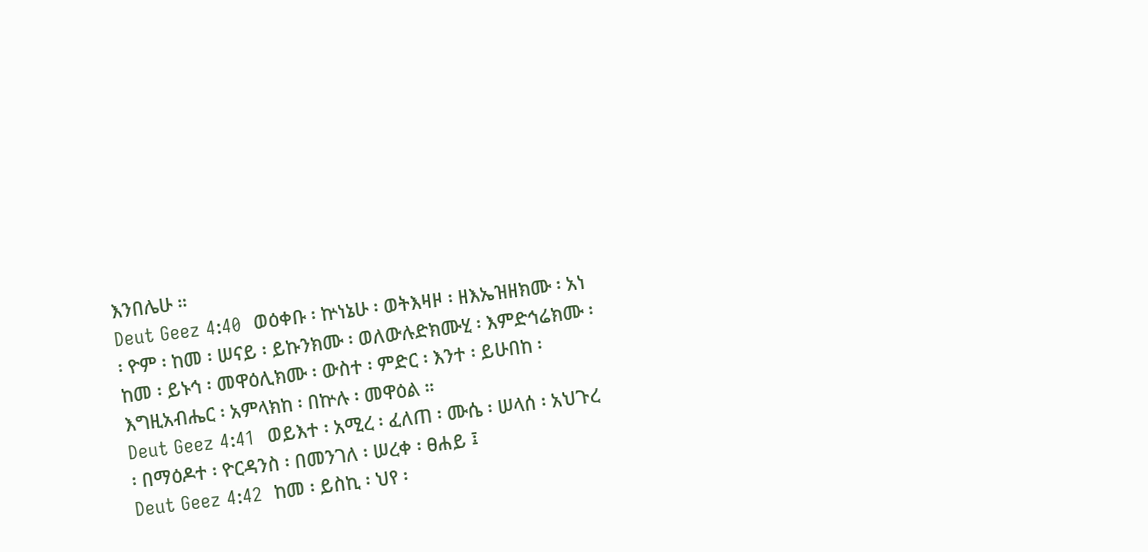እንበሌሁ ።
Deut Geez 4:40  ወዕቀቡ ፡ ኵነኔሁ ፡ ወትእዛዞ ፡ ዘእኤዝዘክሙ ፡ አነ ፡ ዮም ፡ ከመ ፡ ሠናይ ፡ ይኩንክሙ ፡ ወለውሉድክሙሂ ፡ እምድኅሬክሙ ፡ ከመ ፡ ይኑኅ ፡ መዋዕሊክሙ ፡ ውስተ ፡ ምድር ፡ እንተ ፡ ይሁበከ ፡ እግዚአብሔር ፡ አምላክከ ፡ በኵሉ ፡ መዋዕል ።
Deut Geez 4:41  ወይእተ ፡ አሚረ ፡ ፈለጠ ፡ ሙሴ ፡ ሠላሰ ፡ አህጉረ ፡ በማዕዶተ ፡ ዮርዳንስ ፡ በመንገለ ፡ ሠረቀ ፡ ፀሐይ ፤
Deut Geez 4:42  ከመ ፡ ይስኪ ፡ ህየ ፡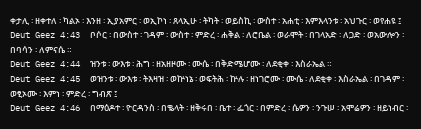ቀታሊ ፡ ዘቀተለ ፡ ካልኦ ፡ እንዘ ፡ ኢያአምር ፡ ወኢኮነ ፡ ጸላኢሁ ፡ ትካት ፡ ወይስኪ ፡ ውስተ ፡ አሐቲ ፡ እምእላንቱ ፡ አህጉር ፡ ወየሐዩ ፤
Deut Geez 4:43  ቦሶር ፡ በውስተ ፡ ገዳም ፡ ውስተ ፡ ምድረ ፡ ሐቅል ፡ ለሮቤል ፡ ወራሞት ፡ በገላአድ ፡ ለጋድ ፡ ወአውሎን ፡ በባሳን ፡ ለምናሴ ።
Deut Geez 4:44  ዝንቱ ፡ ውእቱ ፡ ሕግ ፡ ዘአዘዞሙ ፡ ሙሴ ፡ በቅድሜሆሙ ፡ ለደቂቀ ፡ እስራኤል ።
Deut Geez 4:45  ወዝንቱ ፡ ውእቱ ፡ ትእዛዝ ፡ ወኵነኔ ፡ ወፍትሕ ፡ ኵሉ ፡ ዘነገሮሙ ፡ ሙሴ ፡ ለደቂቀ ፡ እስራኤል ፡ በገዳም ፡ ወፂኦሙ ፡ እምነ ፡ ምድረ ፡ ግብጽ ፤
Deut Geez 4:46  በማዕዶተ ፡ ዮርዳንስ ፡ በቈላት ፡ ዘቅሩበ ፡ ቤተ ፡ ፌጎር ፡ በምድረ ፡ ሴዎን ፡ ንጉሠ ፡ አሞሬዎን ፡ ዘይነብር ፡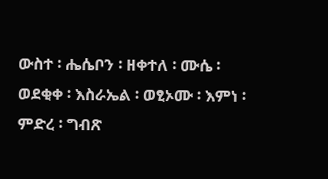ውስተ ፡ ሔሴቦን ፡ ዘቀተለ ፡ ሙሴ ፡ ወደቂቀ ፡ እስራኤል ፡ ወፂኦሙ ፡ እምነ ፡ ምድረ ፡ ግብጽ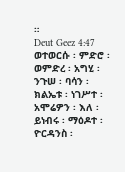።
Deut Geez 4:47  ወተወርሱ ፡ ምድሮ ፡ ወምድረ ፡ አግሂ ፡ ንጉሠ ፡ ባሳን ፡ ክልኤቱ ፡ ነገሥተ ፡ አሞሬዎን ፡ እለ ፡ ይነብሩ ፡ ማዕዶተ ፡ ዮርዳንስ ፡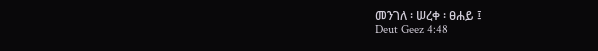መንገለ ፡ ሠረቀ ፡ ፀሐይ ፤
Deut Geez 4:48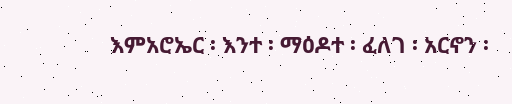እምአሮኤር ፡ እንተ ፡ ማዕዶተ ፡ ፈለገ ፡ አርኖን ፡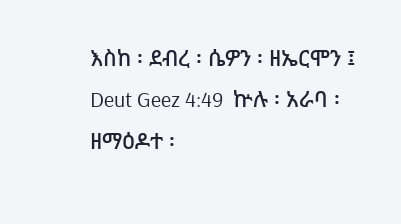እስከ ፡ ደብረ ፡ ሴዎን ፡ ዘኤርሞን ፤
Deut Geez 4:49  ኵሉ ፡ አራባ ፡ ዘማዕዶተ ፡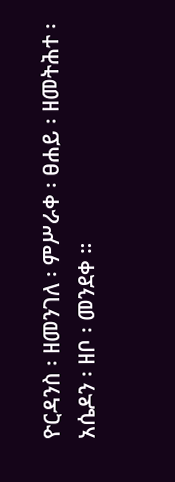ዮርዳንስ ፡ ዘመንገለ ፡ ምሥራቀ ፡ ፀሐይ ፡ ዘመትሕተ ፡ አሴዶን ፡ ዘቦ ፡ መንደቀ ።